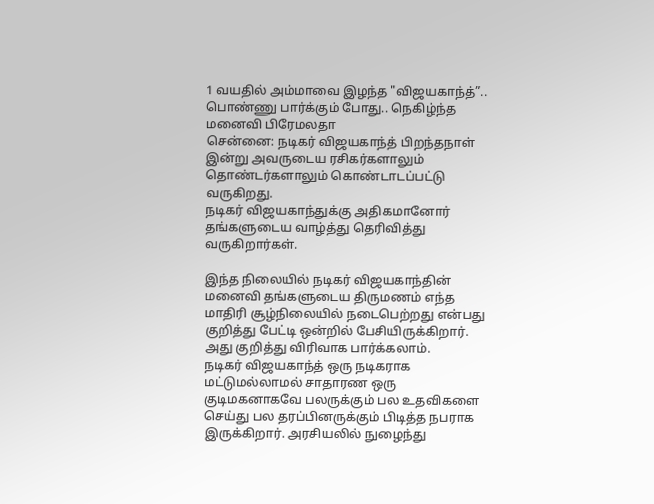1 வயதில் அம்மாவை இழந்த "விஜயகாந்த்”.. பொண்ணு பார்க்கும் போது.. நெகிழ்ந்த மனைவி பிரேமலதா
சென்னை: நடிகர் விஜயகாந்த் பிறந்தநாள் இன்று அவருடைய ரசிகர்களாலும் தொண்டர்களாலும் கொண்டாடப்பட்டு வருகிறது.
நடிகர் விஜயகாந்துக்கு அதிகமானோர் தங்களுடைய வாழ்த்து தெரிவித்து வருகிறார்கள்.

இந்த நிலையில் நடிகர் விஜயகாந்தின் மனைவி தங்களுடைய திருமணம் எந்த மாதிரி சூழ்நிலையில் நடைபெற்றது என்பது குறித்து பேட்டி ஒன்றில் பேசியிருக்கிறார். அது குறித்து விரிவாக பார்க்கலாம்.
நடிகர் விஜயகாந்த் ஒரு நடிகராக மட்டுமல்லாமல் சாதாரண ஒரு குடிமகனாகவே பலருக்கும் பல உதவிகளை செய்து பல தரப்பினருக்கும் பிடித்த நபராக இருக்கிறார். அரசியலில் நுழைந்து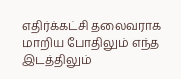எதிர்க்கட்சி தலைவராக மாறிய போதிலும் எந்த இடத்திலும்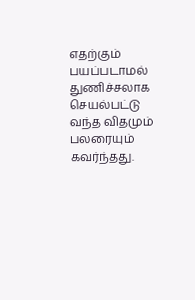எதற்கும் பயப்படாமல் துணிச்சலாக செயல்பட்டு வந்த விதமும் பலரையும் கவர்ந்தது.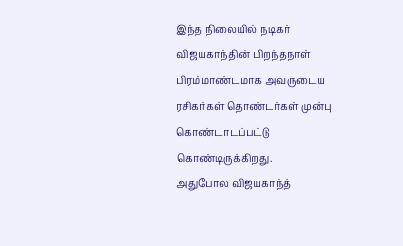இந்த நிலையில் நடிகர் விஜயகாந்தின் பிறந்தநாள் பிரம்மாண்டமாக அவருடைய ரசிகர்கள் தொண்டர்கள் முன்பு கொண்டாடப்பட்டு கொண்டிருக்கிறது.
அதுபோல விஜயகாந்த்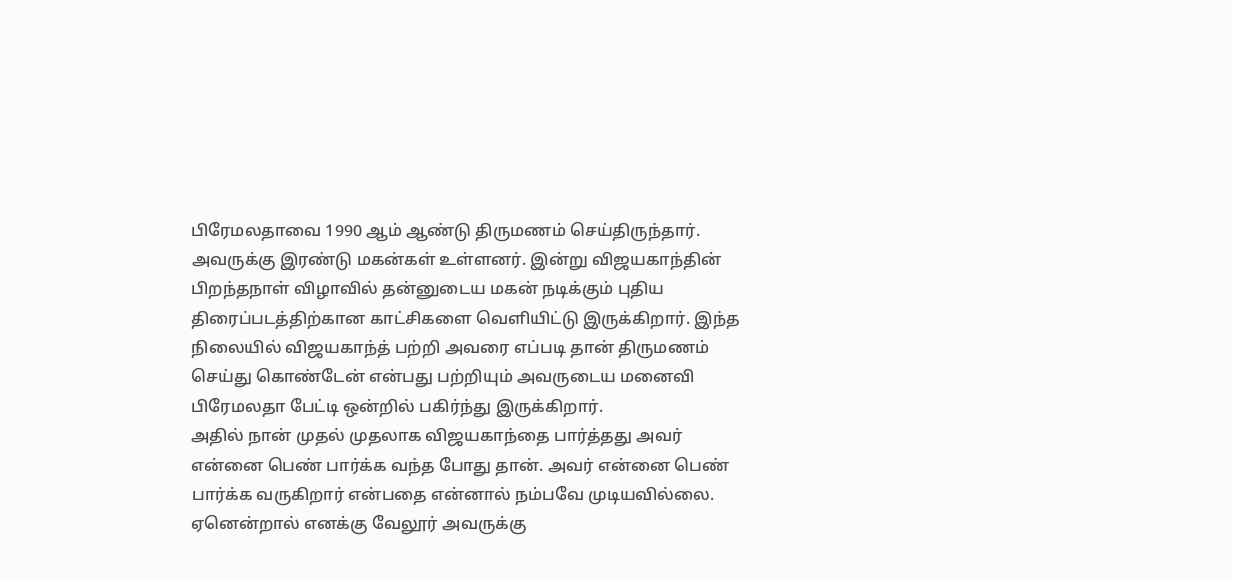பிரேமலதாவை 1990 ஆம் ஆண்டு திருமணம் செய்திருந்தார். அவருக்கு இரண்டு மகன்கள் உள்ளனர். இன்று விஜயகாந்தின் பிறந்தநாள் விழாவில் தன்னுடைய மகன் நடிக்கும் புதிய திரைப்படத்திற்கான காட்சிகளை வெளியிட்டு இருக்கிறார். இந்த நிலையில் விஜயகாந்த் பற்றி அவரை எப்படி தான் திருமணம் செய்து கொண்டேன் என்பது பற்றியும் அவருடைய மனைவி பிரேமலதா பேட்டி ஒன்றில் பகிர்ந்து இருக்கிறார்.
அதில் நான் முதல் முதலாக விஜயகாந்தை பார்த்தது அவர் என்னை பெண் பார்க்க வந்த போது தான். அவர் என்னை பெண் பார்க்க வருகிறார் என்பதை என்னால் நம்பவே முடியவில்லை. ஏனென்றால் எனக்கு வேலூர் அவருக்கு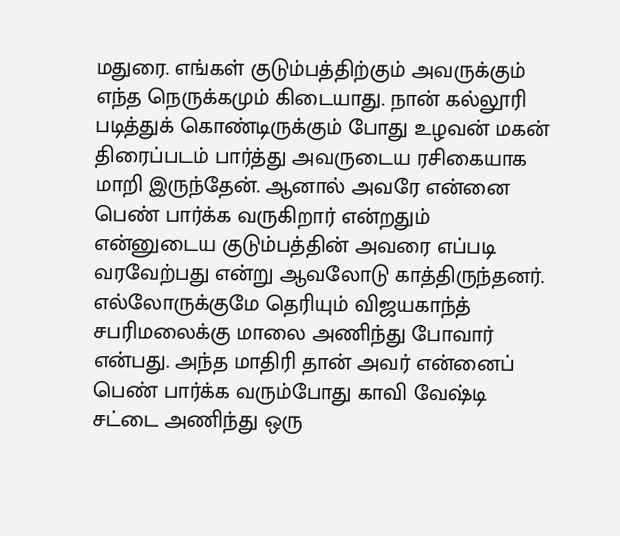மதுரை. எங்கள் குடும்பத்திற்கும் அவருக்கும் எந்த நெருக்கமும் கிடையாது. நான் கல்லூரி படித்துக் கொண்டிருக்கும் போது உழவன் மகன் திரைப்படம் பார்த்து அவருடைய ரசிகையாக மாறி இருந்தேன். ஆனால் அவரே என்னை பெண் பார்க்க வருகிறார் என்றதும் என்னுடைய குடும்பத்தின் அவரை எப்படி வரவேற்பது என்று ஆவலோடு காத்திருந்தனர்.
எல்லோருக்குமே தெரியும் விஜயகாந்த் சபரிமலைக்கு மாலை அணிந்து போவார் என்பது. அந்த மாதிரி தான் அவர் என்னைப் பெண் பார்க்க வரும்போது காவி வேஷ்டி சட்டை அணிந்து ஒரு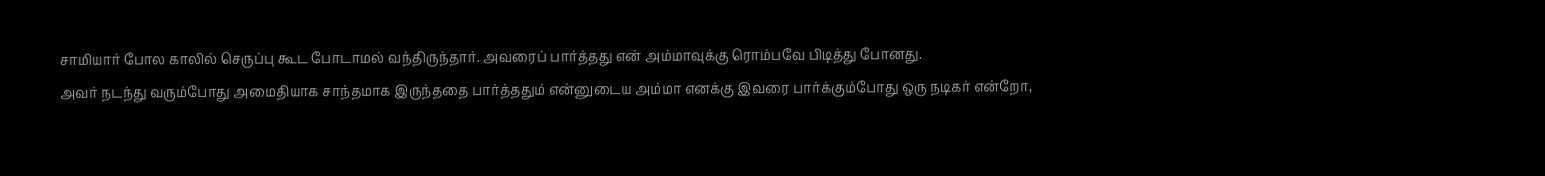சாமியார் போல காலில் செருப்பு கூட போடாமல் வந்திருந்தார். அவரைப் பார்த்தது என் அம்மாவுக்கு ரொம்பவே பிடித்து போனது.
அவர் நடந்து வரும்போது அமைதியாக சாந்தமாக இருந்ததை பார்த்ததும் என்னுடைய அம்மா எனக்கு இவரை பார்க்கும்போது ஒரு நடிகர் என்றோ,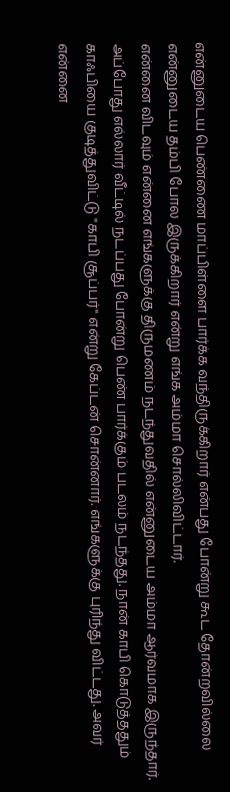என்னுடைய பெண்ணை மாப்பிள்ளை பார்க்க வந்திருக்கிறார் என்பது போன்று கூட தோன்றவில்லை என்னுடைய தம்பி போல இருக்கிறார் என்று எங்க அம்மா சொல்லிவிட்டார்.
என்னை விடவும் என்னை எங்களுக்கு திருமணம் நடந்துவதில் என்னுடைய அம்மா ஆர்வமாக இருந்தார். அப்போது எல்லார் வீட்டில் நடப்பது போன்று பெண் பார்க்கும் படலம் நடந்தது. நான் காபி கொடுத்ததும் காஃபியை குடித்துவிட்டு "காபி சூப்பர்" என்று கேப்டன் சொன்னார். எங்களுக்கு புரிந்து விட்டது. அவர் என்னை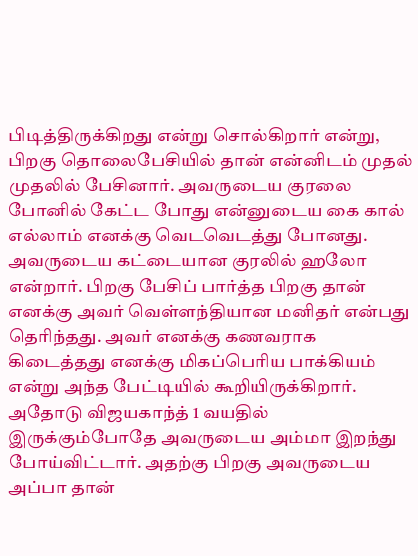பிடித்திருக்கிறது என்று சொல்கிறார் என்று, பிறகு தொலைபேசியில் தான் என்னிடம் முதல் முதலில் பேசினார். அவருடைய குரலை போனில் கேட்ட போது என்னுடைய கை கால் எல்லாம் எனக்கு வெடவெடத்து போனது.
அவருடைய கட்டையான குரலில் ஹலோ என்றார். பிறகு பேசிப் பார்த்த பிறகு தான் எனக்கு அவர் வெள்ளந்தியான மனிதர் என்பது தெரிந்தது. அவர் எனக்கு கணவராக கிடைத்தது எனக்கு மிகப்பெரிய பாக்கியம் என்று அந்த பேட்டியில் கூறியிருக்கிறார். அதோடு விஜயகாந்த் 1 வயதில் இருக்கும்போதே அவருடைய அம்மா இறந்து போய்விட்டார். அதற்கு பிறகு அவருடைய அப்பா தான்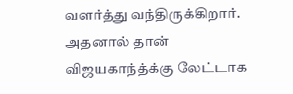வளர்த்து வந்திருக்கிறார்.
அதனால் தான் விஜயகாந்த்க்கு லேட்டாக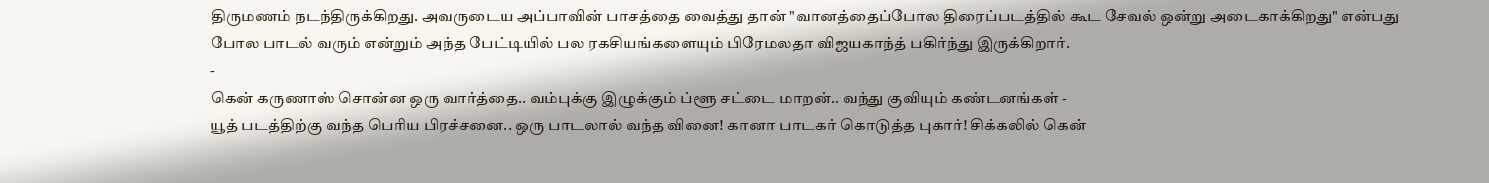திருமணம் நடந்திருக்கிறது. அவருடைய அப்பாவின் பாசத்தை வைத்து தான் "வானத்தைப்போல திரைப்படத்தில் கூட சேவல் ஒன்று அடைகாக்கிறது" என்பது போல பாடல் வரும் என்றும் அந்த பேட்டியில் பல ரகசியங்களையும் பிரேமலதா விஜயகாந்த் பகிர்ந்து இருக்கிறார்.
-
கென் கருணாஸ் சொன்ன ஒரு வார்த்தை.. வம்புக்கு இழுக்கும் ப்ளூ சட்டை மாறன்.. வந்து குவியும் கண்டனங்கள் -
யூத் படத்திற்கு வந்த பெரிய பிரச்சனை.. ஒரு பாடலால் வந்த வினை! கானா பாடகர் கொடுத்த புகார்! சிக்கலில் கென்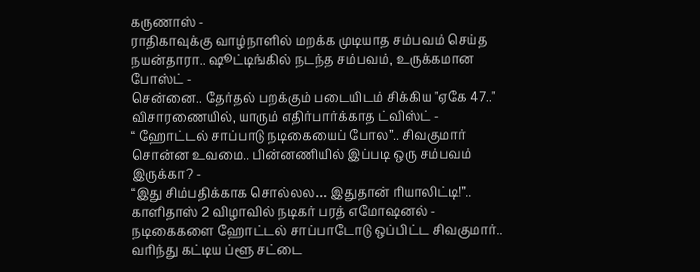கருணாஸ் -
ராதிகாவுக்கு வாழ்நாளில் மறக்க முடியாத சம்பவம் செய்த நயன்தாரா.. ஷூட்டிங்கில் நடந்த சம்பவம், உருக்கமான போஸ்ட் -
சென்னை.. தேர்தல் பறக்கும் படையிடம் சிக்கிய "ஏகே 47.." விசாரணையில், யாரும் எதிர்பார்க்காத ட்விஸ்ட் -
“ ஹோட்டல் சாப்பாடு நடிகையைப் போல”.. சிவகுமார் சொன்ன உவமை.. பின்னணியில் இப்படி ஒரு சம்பவம் இருக்கா? -
“இது சிம்பதிக்காக சொல்லல… இதுதான் ரியாலிட்டி!”.. காளிதாஸ் 2 விழாவில் நடிகர் பரத் எமோஷனல் -
நடிகைகளை ஹோட்டல் சாப்பாடோடு ஒப்பிட்ட சிவகுமார்.. வரிந்து கட்டிய ப்ளூ சட்டை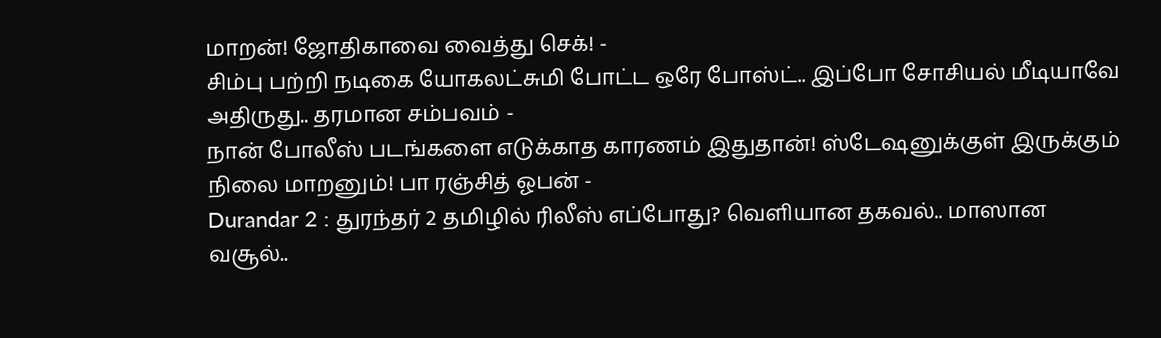மாறன்! ஜோதிகாவை வைத்து செக்! -
சிம்பு பற்றி நடிகை யோகலட்சுமி போட்ட ஒரே போஸ்ட்.. இப்போ சோசியல் மீடியாவே அதிருது.. தரமான சம்பவம் -
நான் போலீஸ் படங்களை எடுக்காத காரணம் இதுதான்! ஸ்டேஷனுக்குள் இருக்கும் நிலை மாறனும்! பா ரஞ்சித் ஓபன் -
Durandar 2 : துரந்தர் 2 தமிழில் ரிலீஸ் எப்போது? வெளியான தகவல்.. மாஸான வசூல்..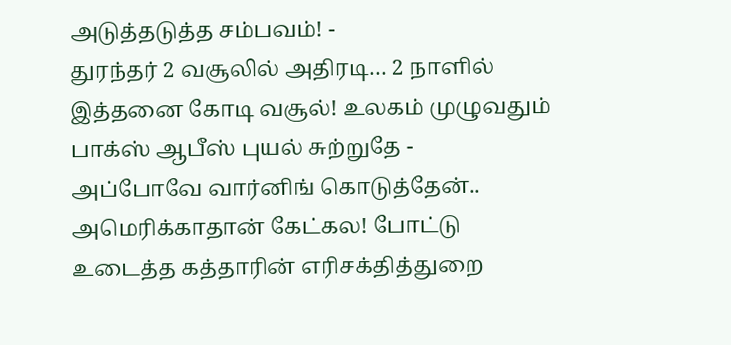அடுத்தடுத்த சம்பவம்! -
துரந்தர் 2 வசூலில் அதிரடி… 2 நாளில் இத்தனை கோடி வசூல்! உலகம் முழுவதும் பாக்ஸ் ஆபீஸ் புயல் சுற்றுதே -
அப்போவே வார்னிங் கொடுத்தேன்.. அமெரிக்காதான் கேட்கல! போட்டு உடைத்த கத்தாரின் எரிசக்தித்துறை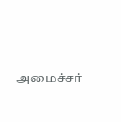அமைச்சர்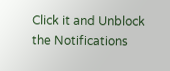Click it and Unblock the Notifications